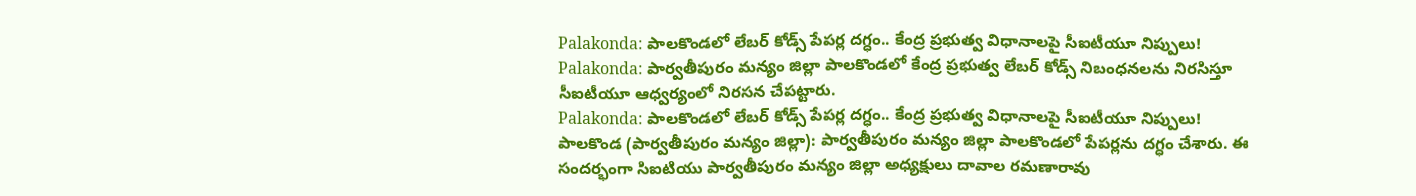Palakonda: పాలకొండలో లేబర్ కోడ్స్ పేపర్ల దగ్ధం.. కేంద్ర ప్రభుత్వ విధానాలపై సీఐటీయూ నిప్పులు!
Palakonda: పార్వతీపురం మన్యం జిల్లా పాలకొండలో కేంద్ర ప్రభుత్వ లేబర్ కోడ్స్ నిబంధనలను నిరసిస్తూ సీఐటీయూ ఆధ్వర్యంలో నిరసన చేపట్టారు.
Palakonda: పాలకొండలో లేబర్ కోడ్స్ పేపర్ల దగ్ధం.. కేంద్ర ప్రభుత్వ విధానాలపై సీఐటీయూ నిప్పులు!
పాలకొండ (పార్వతీపురం మన్యం జిల్లా): పార్వతీపురం మన్యం జిల్లా పాలకొండలో పేపర్లను దగ్ధం చేశారు. ఈ సందర్భంగా సిఐటియు పార్వతీపురం మన్యం జిల్లా అధ్యక్షులు దావాల రమణారావు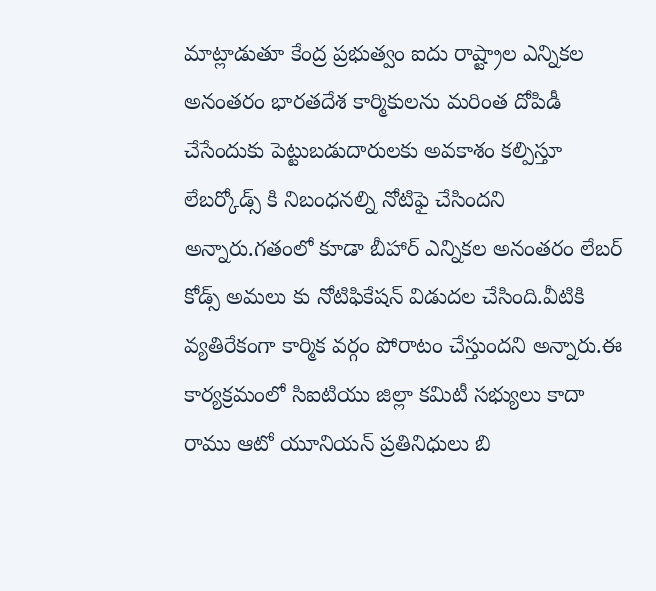మాట్లాడుతూ కేంద్ర ప్రభుత్వం ఐదు రాష్ట్రాల ఎన్నికల అనంతరం భారతదేశ కార్మికులను మరింత దోపిడీ చేసేందుకు పెట్టుబడుదారులకు అవకాశం కల్పిస్తూ లేబర్కోడ్స్ కి నిబంధనల్ని నోటిఫై చేసిందని అన్నారు.గతంలో కూడా బీహార్ ఎన్నికల అనంతరం లేబర్ కోడ్స్ అమలు కు నోటిఫికేషన్ విడుదల చేసింది.వీటికి వ్యతిరేకంగా కార్మిక వర్గం పోరాటం చేస్తుందని అన్నారు.ఈ కార్యక్రమంలో సిఐటియు జిల్లా కమిటీ సభ్యులు కాదా రాము ఆటో యూనియన్ ప్రతినిధులు బి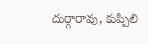దుర్గారావు, కుప్పిలి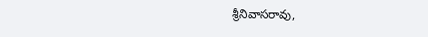శ్రీనివాసరావు,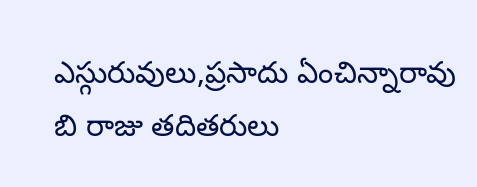ఎస్గురువులు,ప్రసాదు ఏంచిన్నారావు బి రాజు తదితరులు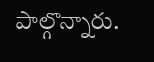పాల్గొన్నారు.